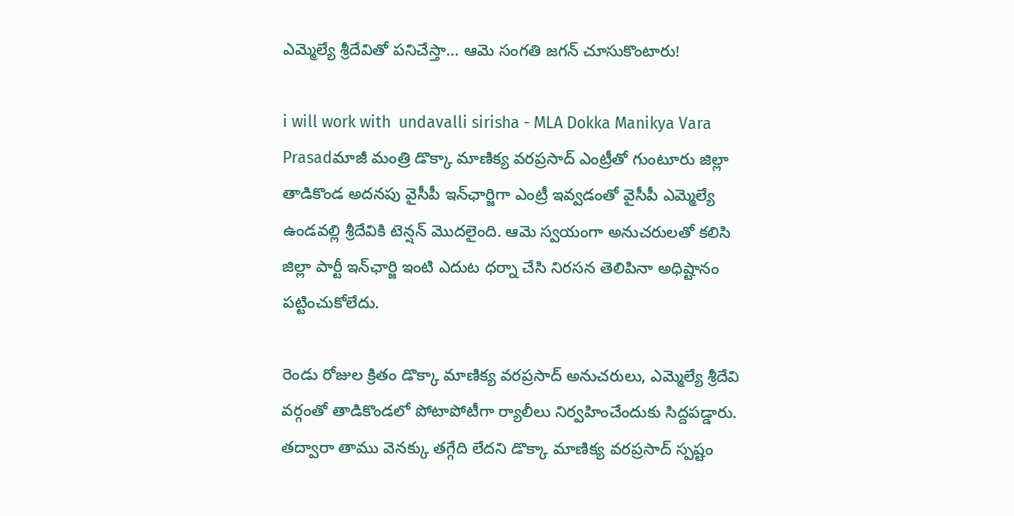ఎమ్మెల్యే శ్రీదేవితో పనిచేస్తా… ఆమె సంగతి జగన్ చూసుకొంటారు!

i will work with  undavalli sirisha - MLA Dokka Manikya Vara Prasadమాజీ మంత్రి డొక్కా మాణిక్య వరప్రసాద్‌ ఎంట్రీతో గుంటూరు జిల్లా తాడికొండ అదనపు వైసీపీ ఇన్‌ఛార్జిగా ఎంట్రీ ఇవ్వడంతో వైసీపీ ఎమ్మెల్యే ఉండవల్లి శ్రీదేవికి టెన్షన్ మొదలైంది. ఆమె స్వయంగా అనుచరులతో కలిసి జిల్లా పార్టీ ఇన్‌ఛార్జి ఇంటి ఎదుట ధర్నా చేసి నిరసన తెలిపినా అధిష్టానం పట్టించుకోలేదు.

రెండు రోజుల క్రితం డొక్కా మాణిక్య వరప్రసాద్‌ అనుచరులు, ఎమ్మెల్యే శ్రీదేవి వర్గంతో తాడికొండలో పోటాపోటీగా ర్యాలీలు నిర్వహించేందుకు సిద్దపడ్డారు. తద్వారా తాము వెనక్కు తగ్గేది లేదని డొక్కా మాణిక్య వరప్రసాద్‌ స్పష్టం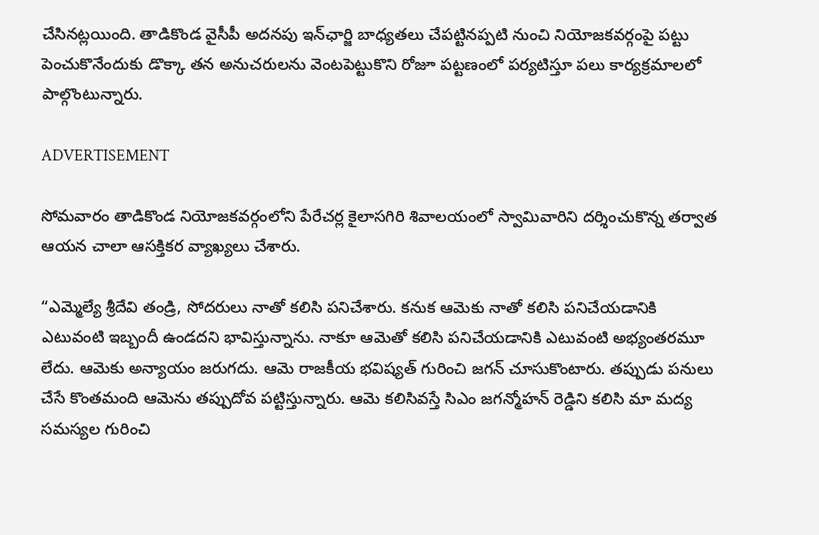చేసినట్లయింది. తాడికొండ వైసీపీ అదనపు ఇన్‌ఛార్జి బాధ్యతలు చేపట్టినప్పటి నుంచి నియోజకవర్గంపై పట్టు పెంచుకొనేందుకు డొక్కా తన అనుచరులను వెంటపెట్టుకొని రోజూ పట్టణంలో పర్యటిస్తూ పలు కార్యక్రమాలలో పాల్గొంటున్నారు.

ADVERTISEMENT

సోమవారం తాడికొండ నియోజకవర్గంలోని పేరేచర్ల కైలాసగిరి శివాలయంలో స్వామివారిని దర్శించుకొన్న తర్వాత ఆయన చాలా ఆసక్తికర వ్యాఖ్యలు చేశారు.

“ఎమ్మెల్యే శ్రీదేవి తండ్రి, సోదరులు నాతో కలిసి పనిచేశారు. కనుక ఆమెకు నాతో కలిసి పనిచేయడానికి ఎటువంటి ఇబ్బందీ ఉండదని భావిస్తున్నాను. నాకూ ఆమెతో కలిసి పనిచేయడానికి ఎటువంటి అభ్యంతరమూ లేదు. ఆమెకు అన్యాయం జరుగదు. ఆమె రాజకీయ భవిష్యత్ గురించి జగన్ చూసుకొంటారు. తప్పుడు పనులు చేసే కొంతమంది ఆమెను తప్పుదోవ పట్టిస్తున్నారు. ఆమె కలిసివస్తే సిఎం జగన్మోహన్ రెడ్డిని కలిసి మా మద్య సమస్యల గురించి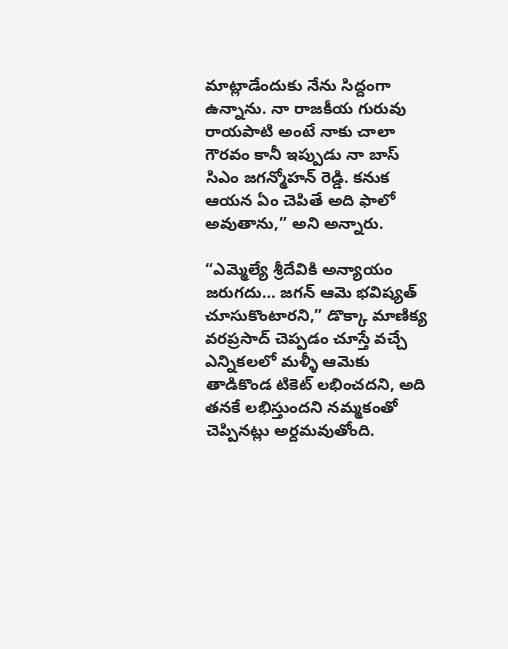మాట్లాడేందుకు నేను సిద్దంగా ఉన్నాను. నా రాజకీయ గురువు రాయపాటి అంటే నాకు చాలా గౌరవం కానీ ఇప్పుడు నా బాస్ సిఎం జగన్మోహన్ రెడ్డి. కనుక ఆయన ఏం చెపితే అది ఫాలో అవుతాను,” అని అన్నారు.

“ఎమ్మెల్యే శ్రీదేవికి అన్యాయం జరుగదు… జగన్ ఆమె భవిష్యత్ చూసుకొంటారని,” డొక్కా మాణిక్య వరప్రసాద్‌ చెప్పడం చూస్తే వచ్చే ఎన్నికలలో మళ్ళీ ఆమెకు తాడికొండ టికెట్ లభించదని, అది తనకే లభిస్తుందని నమ్మకంతో చెప్పినట్లు అర్దమవుతోంది.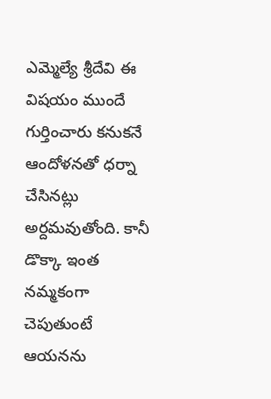ఎమ్మెల్యే శ్రీదేవి ఈ విషయం ముందే గుర్తించారు కనుకనే ఆందోళనతో ధర్నా చేసినట్లు అర్దమవుతోంది. కానీ డొక్కా ఇంత నమ్మకంగా చెపుతుంటే ఆయనను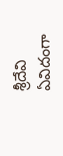శ్రీదేవి ఏవిదంగా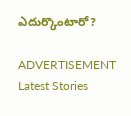ఎదుర్కొంటారో?

ADVERTISEMENT
Latest Stories